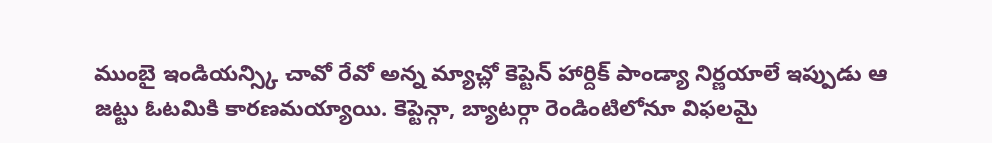ముంబై ఇండియన్స్కి చావో రేవో అన్న మ్యాచ్లో కెప్టెన్ హార్దిక్ పాండ్యా నిర్ణయాలే ఇప్పుడు ఆ జట్టు ఓటమికి కారణమయ్యాయి. కెప్టెన్గా, బ్యాటర్గా రెండింటిలోనూ విఫలమై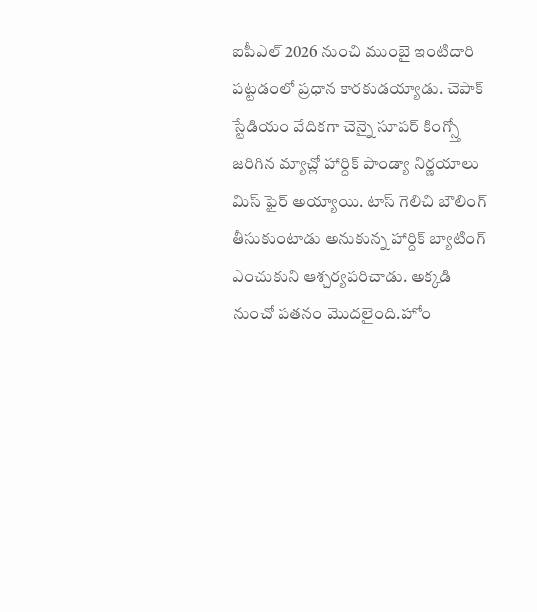ఐపీఎల్ 2026 నుంచి ముంబై ఇంటిదారి పట్టడంలో ప్రధాన కారకుడయ్యాడు. చెపాక్ స్టేడియం వేదికగా చెన్నై సూపర్ కింగ్స్తో జరిగిన మ్యాచ్లో హార్దిక్ పాండ్యా నిర్ణయాలు మిస్ ఫైర్ అయ్యాయి. టాస్ గెలిచి బౌలింగ్ తీసుకుంటాడు అనుకున్న హార్దిక్ బ్యాటింగ్ ఎంచుకుని ఆశ్చర్యపరిచాడు. అక్కడి నుంచో పతనం మొదలైంది.హోం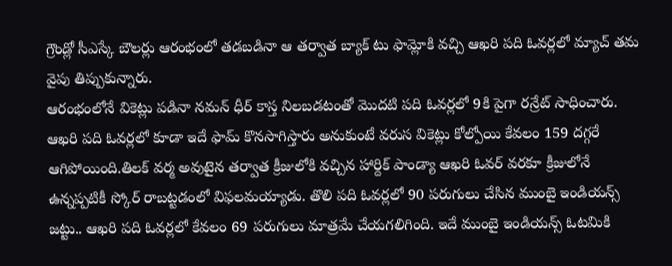గ్రౌండ్లో సీఎస్కే బౌలర్లు ఆరంభంలో తడబడినా ఆ తర్వాత బ్యాక్ టు ఫామ్లోకి వచ్చి ఆఖరి పది ఓవర్లలో మ్యాచ్ తమ వైపు తిప్పుకున్నారు.
ఆరంభంలోనే వికెట్లు పడినా నమన్ ధీర్ కాస్త నిలబడటంతో మొదటి పది ఓవర్లలో 9కి పైగా రన్రేట్ సాధించారు. ఆఖరి పది ఓవర్లలో కూడా ఇదే ఫామ్ కొనసాగిస్తారు అనుకుంటే వరుస వికెట్లు కోల్పోయి కేవలం 159 దగ్గరే ఆగిపోయింది.తిలక్ వర్మ అవుటైన తర్వాత క్రీజులోకి వచ్చిన హార్దిక్ పాండ్యా ఆఖరి ఓవర్ వరకూ క్రీజులోనే ఉన్నప్పటికీ స్కోర్ రాబట్టడంలో విఫలమయ్యాడు. తొలి పది ఓవర్లలో 90 పరుగులు చేసిన ముంబై ఇండియన్స్ జట్టు.. ఆఖరి పది ఓవర్లలో కేవలం 69 పరుగులు మాత్రమే చేయగలిగింది. ఇదే ముంబై ఇండియన్స్ ఓటమికి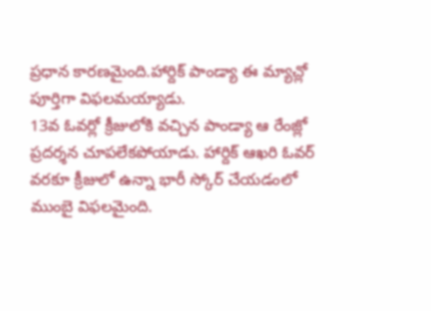ప్రధాన కారణమైంది.హార్దిక్ పాండ్యా ఈ మ్యాచ్లో పూర్తిగా విఫలమయ్యాడు.
13వ ఓవర్లో క్రీజులోకి వచ్చిన పాండ్యా ఆ రేంజ్లో ప్రదర్శన చూపలేకపోయాడు. హార్దిక్ ఆఖరి ఓవర్ వరకూ క్రీజులో ఉన్నా భారీ స్కోర్ చేయడంలో ముంబై విఫలమైంది.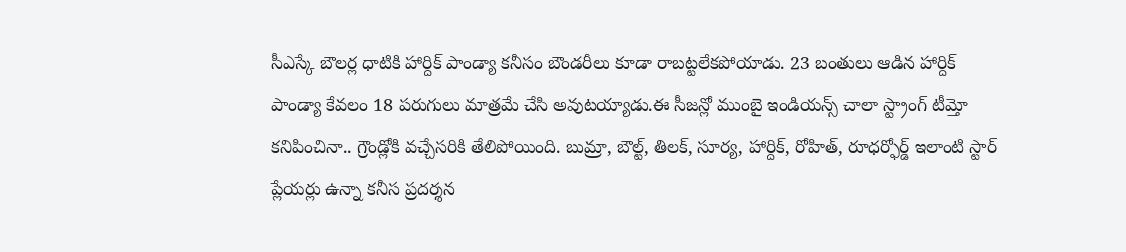సీఎస్కే బౌలర్ల ధాటికి హార్దిక్ పాండ్యా కనీసం బౌండరీలు కూడా రాబట్టలేకపోయాడు. 23 బంతులు ఆడిన హార్దిక్ పాండ్యా కేవలం 18 పరుగులు మాత్రమే చేసి అవుటయ్యాడు.ఈ సీజన్లో ముంబై ఇండియన్స్ చాలా స్ట్రాంగ్ టీమ్తో కనిపించినా.. గ్రౌండ్లోకి వచ్చేసరికి తేలిపోయింది. బుమ్రా, బౌల్ట్, తిలక్, సూర్య, హార్దిక్, రోహిత్, రూధర్ఫోర్డ్ ఇలాంటి స్టార్ ప్లేయర్లు ఉన్నా కనీస ప్రదర్శన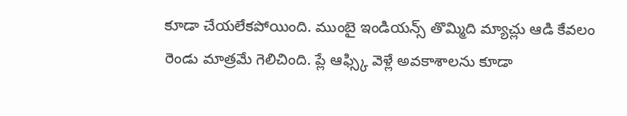కూడా చేయలేకపోయింది. ముంబై ఇండియన్స్ తొమ్మిది మ్యాచ్లు ఆడి కేవలం రెండు మాత్రమే గెలిచింది. ప్లే ఆఫ్స్కి వెళ్లే అవకాశాలను కూడా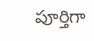పూర్తిగా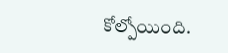కోల్పోయింది.